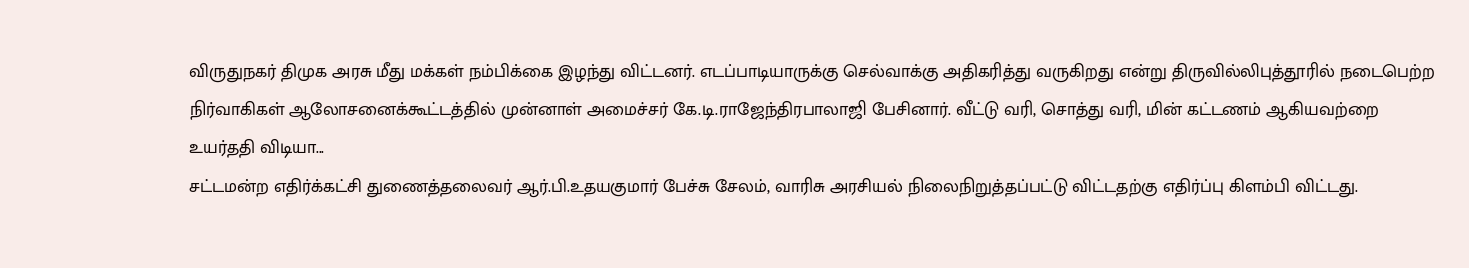விருதுநகர் திமுக அரசு மீது மக்கள் நம்பிக்கை இழந்து விட்டனர். எடப்பாடியாருக்கு செல்வாக்கு அதிகரித்து வருகிறது என்று திருவில்லிபுத்தூரில் நடைபெற்ற நிர்வாகிகள் ஆலோசனைக்கூட்டத்தில் முன்னாள் அமைச்சர் கே.டி.ராஜேந்திரபாலாஜி பேசினார். வீட்டு வரி, சொத்து வரி, மின் கட்டணம் ஆகியவற்றை உயர்ததி விடியா...
சட்டமன்ற எதிர்க்கட்சி துணைத்தலைவர் ஆர்.பி.உதயகுமார் பேச்சு சேலம், வாரிசு அரசியல் நிலைநிறுத்தப்பட்டு விட்டதற்கு எதிர்ப்பு கிளம்பி விட்டது.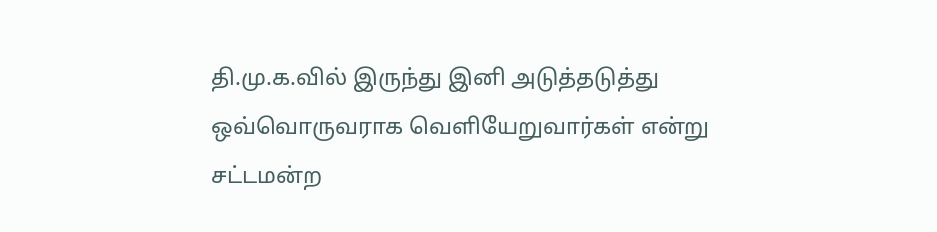தி.மு.க.வில் இருந்து இனி அடுத்தடுத்து ஒவ்வொருவராக வெளியேறுவார்கள் என்று சட்டமன்ற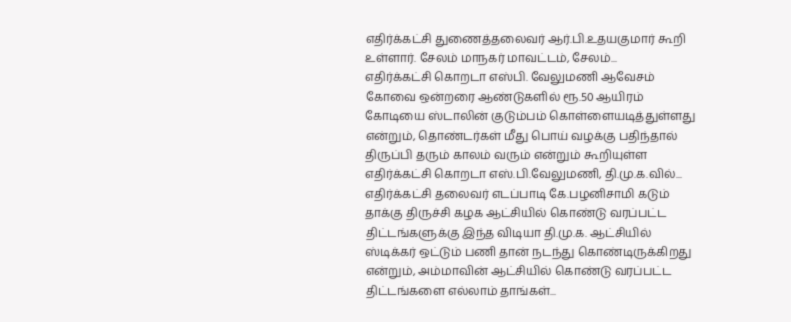எதிர்க்கட்சி துணைத்தலைவர் ஆர்.பி.உதயகுமார் கூறி உள்ளார். சேலம் மாநகர் மாவட்டம், சேலம்...
எதிர்க்கட்சி கொறடா எஸ்பி. வேலுமணி ஆவேசம் கோவை ஒன்றரை ஆண்டுகளில் ரூ.50 ஆயிரம் கோடியை ஸ்டாலின் குடும்பம் கொள்ளையடித்துள்ளது என்றும், தொண்டர்கள் மீது பொய் வழக்கு பதிந்தால் திருப்பி தரும் காலம் வரும் என்றும் கூறியுள்ள எதிர்க்கட்சி கொறடா எஸ்.பி.வேலுமணி, தி.மு.க.வில்...
எதிர்க்கட்சி தலைவர் எடப்பாடி கே.பழனிசாமி கடும் தாக்கு திருச்சி கழக ஆட்சியில் கொண்டு வரப்பட்ட திட்டங்களுக்கு இந்த விடியா தி.மு.க. ஆட்சியில் ஸ்டிக்கர் ஒட்டும் பணி தான் நடந்து கொண்டிருக்கிறது என்றும், அம்மாவின் ஆட்சியில் கொண்டு வரப்பட்ட திட்டங்களை எல்லாம் தாங்கள்...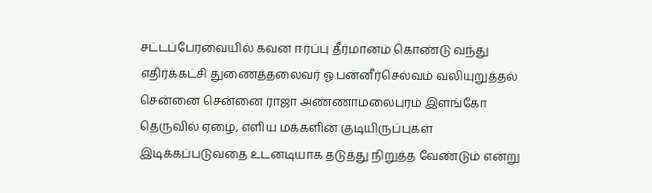சட்டப்பேரவையில் கவன ஈர்ப்பு தீர்மானம் கொண்டு வந்து எதிர்க்கட்சி துணைத்தலைவர் ஓ.பன்னீர்செல்வம் வலியுறுத்தல் சென்னை சென்னை ராஜா அண்ணாமலைபுரம் இளங்கோ தெருவில் ஏழை, எளிய மக்களின் குடியிருப்புகள் இடிக்கப்படுவதை உடனடியாக தடுத்து நிறுத்த வேண்டும் என்று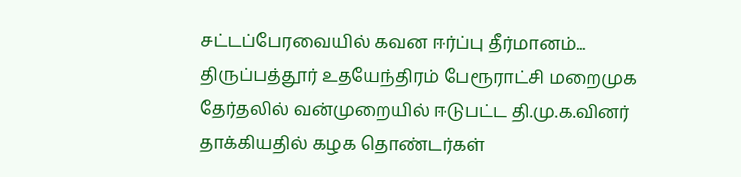சட்டப்பேரவையில் கவன ஈர்ப்பு தீர்மானம்...
திருப்பத்தூர் உதயேந்திரம் பேரூராட்சி மறைமுக தேர்தலில் வன்முறையில் ஈடுபட்ட தி.மு.க.வினர் தாக்கியதில் கழக தொண்டர்கள்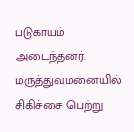படுகாயம் அடைந்தனர். மருத்துவமனையில் சிகிச்சை பெற்று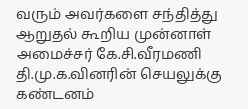வரும் அவர்களை சந்தித்து ஆறுதல் கூறிய முன்னாள் அமைச்சர் கே.சி.வீரமணி தி.மு.க.வினரின் செயலுக்கு கண்டனம்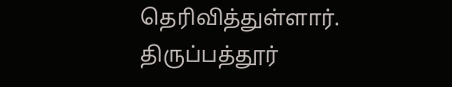தெரிவித்துள்ளார். திருப்பத்தூர்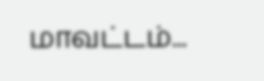மாவட்டம்...